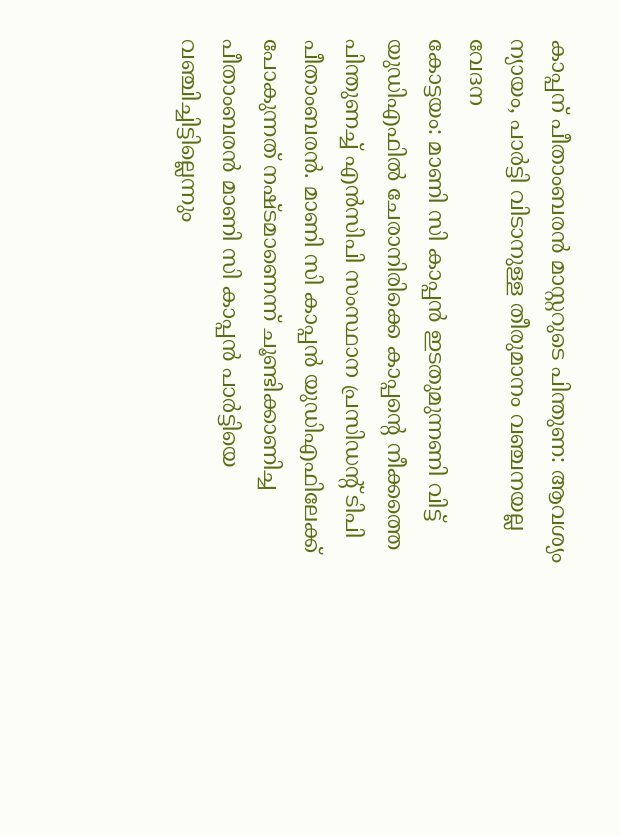കാപ്പന് പീതാംബരൻ മാസ്റ്ററുടെ പിന്തുണ: ആവശ്യം ന്യായം, പാർട്ടി വിടാനുള്ള തീരുമാനം വഞ്ചനയല്ല വേദന
കോട്ടയം: മാണി സി കാപ്പൻ ഇടതുമുന്നണി വിട്ട് യുഡിഎഫിൽ ചേരാനിരിക്കെ കാപ്പന്റെ നീക്കത്തെ പിന്തുണച്ച് എൻസിപി സംസ്ഥാന പ്രസിഡന്റ് ടിപി പീതാംബരൻ. മാണി സി കാപ്പൻ യുഡിഎഫിലേക്ക് പോകുന്നത് നഷ്ടമാണെന്ന് ചൂണ്ടിക്കാണിച്ച പീതാംബരൻ മാണി സി കാപ്പൻ പാർട്ടിയെ വഞ്ചിച്ചിട്ടില്ലെന്നും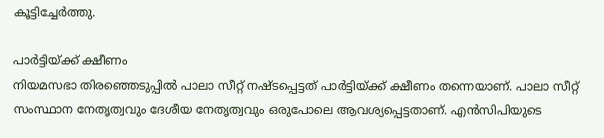കൂട്ടിച്ചേർത്തു.

പാർട്ടിയ്ക്ക് ക്ഷീണം
നിയമസഭാ തിരഞ്ഞെടുപ്പിൽ പാലാ സീറ്റ് നഷ്ടപ്പെട്ടത് പാർട്ടിയ്ക്ക് ക്ഷീണം തന്നെയാണ്. പാലാ സീറ്റ് സംസ്ഥാന നേതൃത്വവും ദേശീയ നേതൃത്വവും ഒരുപോലെ ആവശ്യപ്പെട്ടതാണ്. എൻസിപിയുടെ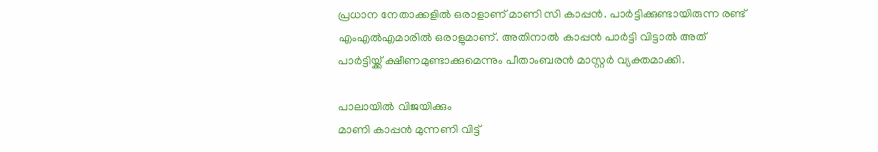പ്രധാന നേതാക്കളിൽ ഒരാളാണ് മാണി സി കാപ്പൻ. പാർട്ടിക്കുണ്ടായിരുന്ന രണ്ട് എംഎൽഎമാരിൽ ഒരാളുമാണ്. അതിനാൽ കാപ്പൻ പാർട്ടി വിട്ടാൽ അത് പാർട്ടിയ്ക്ക് ക്ഷീണമുണ്ടാക്കുമെന്നും പീതാംബരൻ മാസ്റ്റർ വ്യക്തമാക്കി.

പാലായിൽ വിജയിക്കും
മാണി കാപ്പൻ മുന്നണി വിട്ട്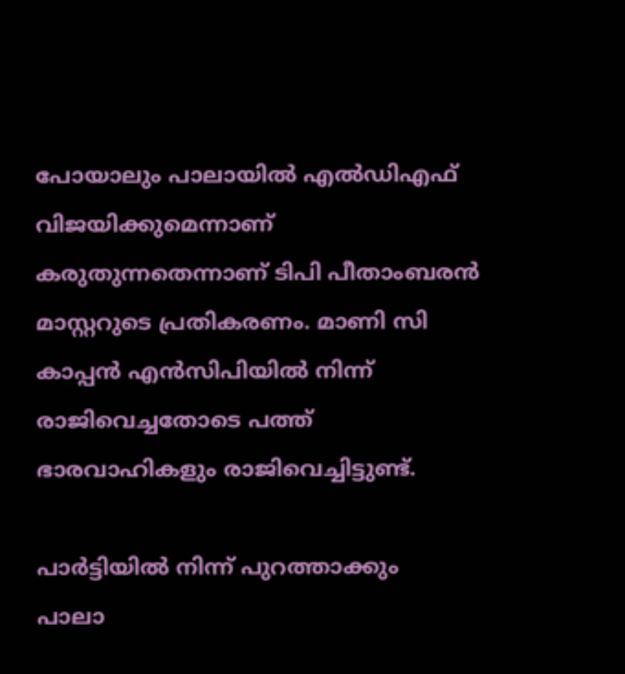പോയാലും പാലായിൽ എൽഡിഎഫ് വിജയിക്കുമെന്നാണ് കരുതുന്നതെന്നാണ് ടിപി പീതാംബരൻ മാസ്റ്ററുടെ പ്രതികരണം. മാണി സി കാപ്പൻ എൻസിപിയിൽ നിന്ന് രാജിവെച്ചതോടെ പത്ത് ഭാരവാഹികളും രാജിവെച്ചിട്ടുണ്ട്.

പാർട്ടിയിൽ നിന്ന് പുറത്താക്കും
പാലാ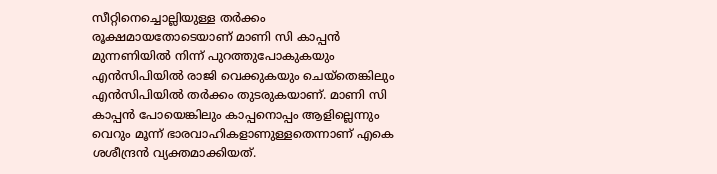സീറ്റിനെച്ചൊല്ലിയുള്ള തർക്കം രൂക്ഷമായതോടെയാണ് മാണി സി കാപ്പൻ മുന്നണിയിൽ നിന്ന് പുറത്തുപോകുകയും എൻസിപിയിൽ രാജി വെക്കുകയും ചെയ്തെങ്കിലും എൻസിപിയിൽ തർക്കം തുടരുകയാണ്. മാണി സി കാപ്പൻ പോയെങ്കിലും കാപ്പനൊപ്പം ആളില്ലെന്നും വെറും മൂന്ന് ഭാരവാഹികളാണുള്ളതെന്നാണ് എകെ ശശീന്ദ്രൻ വ്യക്തമാക്കിയത്.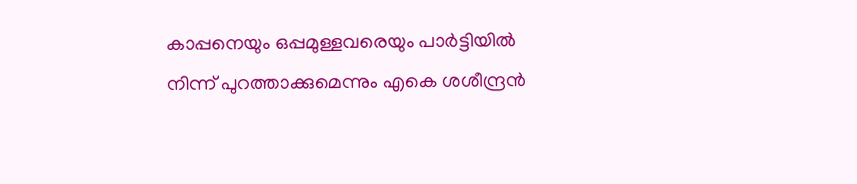കാപ്പനെയും ഒപ്പമുള്ളവരെയും പാർട്ടിയിൽ നിന്ന് പുറത്താക്കുമെന്നും എകെ ശശീന്ദ്രൻ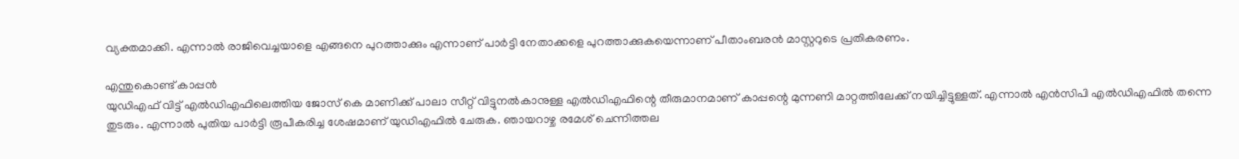വ്യക്തമാക്കി. എന്നാൽ രാജിവെച്ചയാളെ എങ്ങനെ പുറത്താക്കും എന്നാണ് പാർട്ടി നേതാക്കളെ പുറത്താക്കുകയെന്നാണ് പീതാംബരൻ മാസ്റ്ററുടെ പ്രതികരണം.

എന്തുകൊണ്ട് കാപ്പൻ
യുഡിഎഫ് വിട്ട് എൽഡിഎഫിലെത്തിയ ജോസ് കെ മാണിക്ക് പാലാ സീറ്റ് വിട്ടുനൽകാനുള്ള എൽഡിഎഫിന്റെ തീരുമാനമാണ് കാപ്പന്റെ മുന്നണി മാറ്റത്തിലേക്ക് നയിച്ചിട്ടുള്ളത്. എന്നാൽ എൻസിപി എൽഡിഎഫിൽ തന്നെ തുടരും. എന്നാൽ പുതിയ പാർട്ടി രൂപീകരിച്ച ശേഷമാണ് യുഡിഎഫിൽ ചേരുക. ഞായറാഴ്ച രമേശ് ചെന്നിത്തല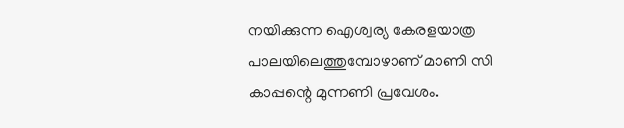നയിക്കുന്ന ഐശ്വര്യ കേരളയാത്ര പാലയിലെത്തുമ്പോഴാണ് മാണി സി കാപ്പന്റെ മുന്നണി പ്രവേശം.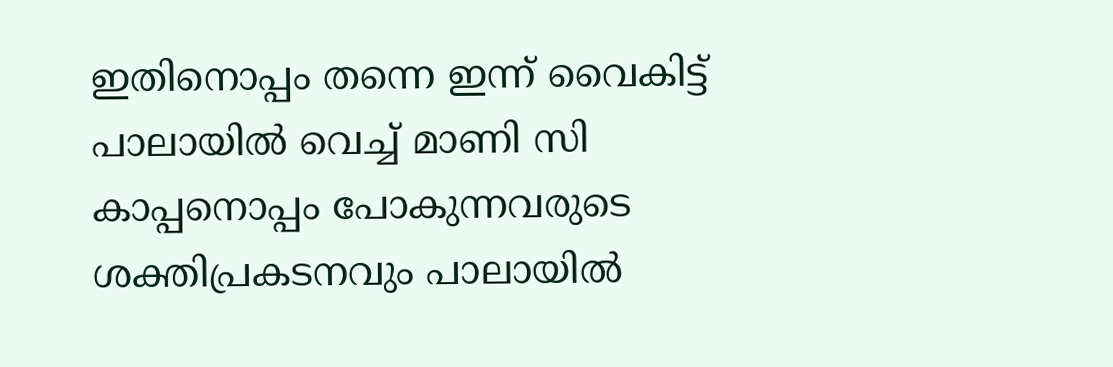ഇതിനൊപ്പം തന്നെ ഇന്ന് വൈകിട്ട് പാലായിൽ വെച്ച് മാണി സി കാപ്പനൊപ്പം പോകുന്നവരുടെ ശക്തിപ്രകടനവും പാലായിൽ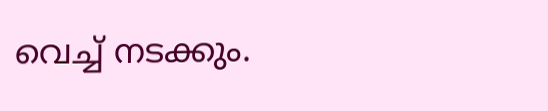വെച്ച് നടക്കും.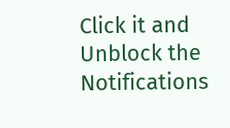Click it and Unblock the Notifications